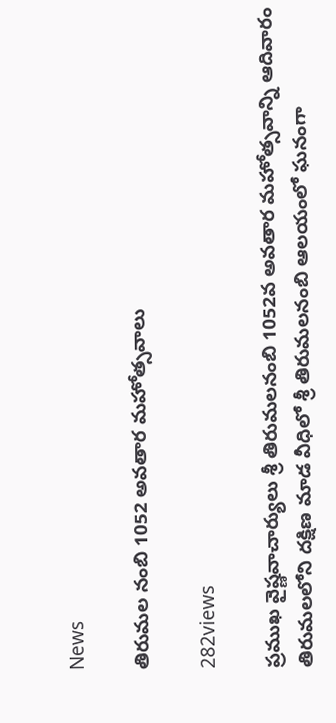News

తిరుమల నంబి 1052 అవతార మహోత్సవాలు

282views

ప్రముఖ వైష్ణవాచార్యులు శ్రీ తిరుమలనంబి 1052వ అవతార మహోత్సవాన్ని ఆదివారం తిరుమలలోని దక్షిణ మాడ వీధిలో శ్రీ తిరుమలనంబి ఆలయంలో ఘనంగా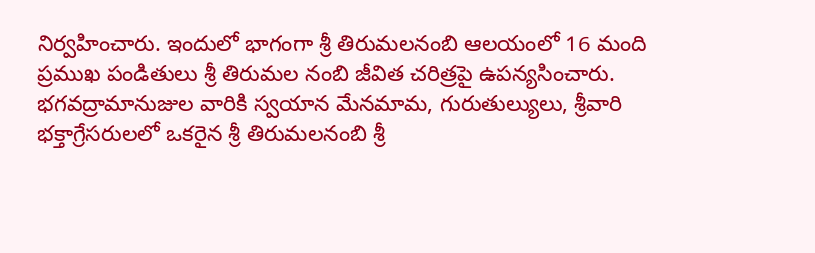నిర్వహించారు. ఇందులో భాగంగా శ్రీ తిరుమలనంబి ఆలయంలో 16 మంది ప్రముఖ పండితులు శ్రీ తిరుమ‌ల నంబి జీవిత చ‌రిత్రపై ఉపన్యసించారు. భగవద్రామానుజుల వారికి స్వయాన మేనమామ, గురుతుల్యులు, శ్రీవారి భక్తాగ్రేసరులలో ఒకరైన శ్రీ తిరుమలనంబి శ్రీ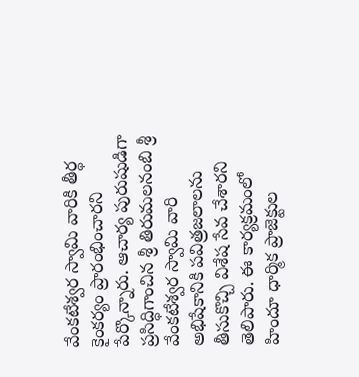వేంకటేశ్వర స్వామి వారికి తీర్థ కైంకర్యం ప్రారంభించారని పేర్కొన్నారు. ఆచార్య పురుషుడిగా ప్రసిద్ధిగాంచిన శ్రీ తిరుమలనంబి శ్రీ వేంకటేశ్వర‌ స్వామి వారి అభిషేకానికి పవిత్రజలాలను తీసుకొచ్చి విశేష సేవ చేశారని తెలిపారు. ఈ కార్యక్రమంలో హిందూ ధార్మిక ప్రాజెక్టుల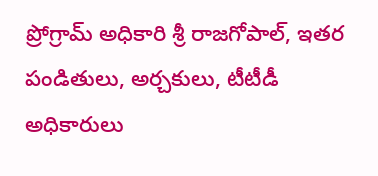ప్రోగ్రామ్‌ అధికారి శ్రీ రాజగోపాల్, ఇతర పండితులు, అర్చకులు, టీటీడీ అధికారులు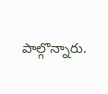పాల్గొన్నారు.